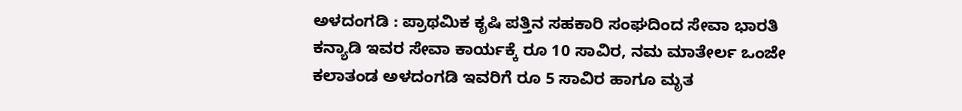ಅಳದಂಗಡಿ : ಪ್ರಾಥಮಿಕ ಕೃಷಿ ಪತ್ತಿನ ಸಹಕಾರಿ ಸಂಘದಿಂದ ಸೇವಾ ಭಾರತಿ ಕನ್ಯಾಡಿ ಇವರ ಸೇವಾ ಕಾರ್ಯಕ್ಕೆ ರೂ 10 ಸಾವಿರ, ನಮ ಮಾತೇರ್ಲ ಒಂಜೇ ಕಲಾತಂಡ ಅಳದಂಗಡಿ ಇವರಿಗೆ ರೂ 5 ಸಾವಿರ ಹಾಗೂ ಮೃತ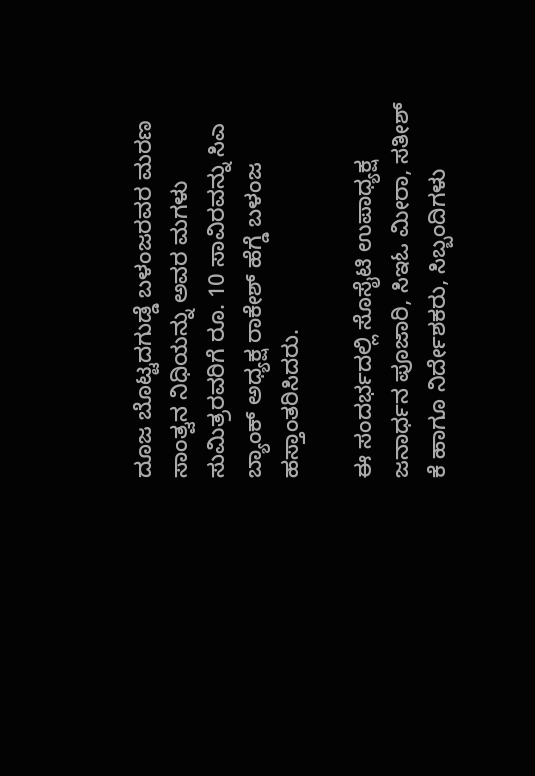ದೂಜ ಬೊಟ್ಟದಗುಡ್ಡೆ ಬಳಂಜರವರ ಮರಣ ಸಾಂತ್ವನ ನಿಧಿಯನ್ನು ಅವರ ಮಗಳು ಸುಮಿತ್ರರವರಿಗೆ ರೂ. 10 ಸಾವಿರವನ್ನು ಸಿಎ ಬ್ಯಾಂಕ್ ಅಧ್ಯಕ್ಷ ರಾಕೇಶ್ ಹೆಗ್ಡೆ ಬಳಂಜ ಹಸ್ತಾಂತರಿಸಿದರು.

ಈ ಸಂದರ್ಭದಲ್ಲಿ ಸೊಸೈಟಿ ಉಪಾಧ್ಯಕ್ಷ ಜನಾರ್ಧನ ಪೂಜಾರಿ, ಸಿಇಓ ಮೀರಾ, ಸತೀಶ್ ಕೆ ಹಾಗೂ ನಿರ್ದೇಶಕರು, ಸಿಬ್ಬಂದಿಗಳು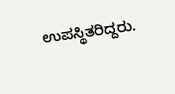ಉಪಸ್ಥಿತರಿದ್ದರು.